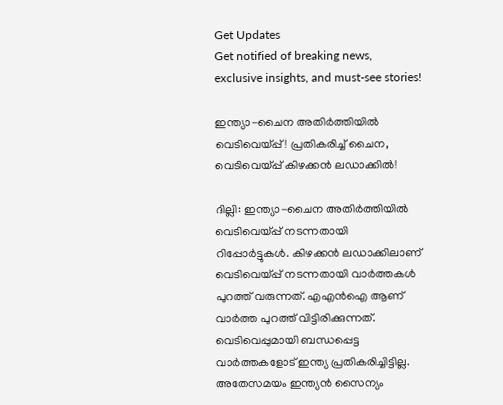Get Updates
Get notified of breaking news, exclusive insights, and must-see stories!

ഇന്ത്യാ-ചൈന അതിര്‍ത്തിയില്‍ വെടിവെയ്പ്പ്! പ്രതികരിച്ച് ചൈന, വെടിവെയ്പ്പ് കിഴക്കൻ ലഡാക്കിൽ!

ദില്ലി: ഇന്ത്യാ-ചൈന അതിര്‍ത്തിയില്‍ വെടിവെയ്പ്പ് നടന്നതായി റിപ്പോര്‍ട്ടുകള്‍. കിഴക്കന്‍ ലഡാക്കിലാണ് വെടിവെയ്പ്പ് നടന്നതായി വാര്‍ത്തകള്‍ പുറത്ത് വരുന്നത്. എഎന്‍ഐ ആണ് വാര്‍ത്ത പുറത്ത് വിട്ടിരിക്കുന്നത്. വെടിവെപ്പുമായി ബന്ധപ്പെട്ട വാര്‍ത്തകളോട് ഇന്ത്യ പ്രതികരിച്ചിട്ടില്ല. അതേസമയം ഇന്ത്യന്‍ സൈന്യം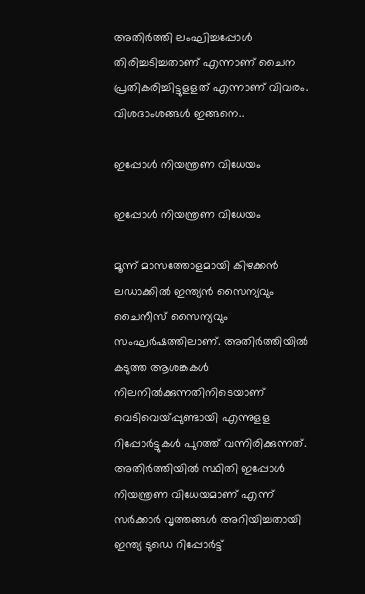അതിര്‍ത്തി ലംഘിച്ചപ്പോള്‍ തിരിച്ചടിച്ചതാണ് എന്നാണ് ചൈന പ്രതികരിച്ചിട്ടുളളത് എന്നാണ് വിവരം. വിശദാംശങ്ങൾ ഇങ്ങനെ..

ഇപ്പോള്‍ നിയന്ത്രണ വിധേയം

ഇപ്പോള്‍ നിയന്ത്രണ വിധേയം

മൂന്ന് മാസത്തോളമായി കിഴക്കന്‍ ലഡാക്കില്‍ ഇന്ത്യന്‍ സൈന്യവും ചൈനീസ് സൈന്യവും സംഘര്‍ഷത്തിലാണ്. അതിര്‍ത്തിയില്‍ കടുത്ത ആശങ്കകള്‍ നിലനില്‍ക്കുന്നതിനിടെയാണ് വെടിവെയ്പ്പുണ്ടായി എന്നുളള റിപ്പോര്‍ട്ടുകള്‍ പുറത്ത് വന്നിരിക്കുന്നത്. അതിര്‍ത്തിയില്‍ സ്ഥിതി ഇപ്പോള്‍ നിയന്ത്രണ വിധേയമാണ് എന്ന് സര്‍ക്കാര്‍ വൃത്തങ്ങള്‍ അറിയിച്ചതായി ഇന്ത്യ ടുഡെ റിപ്പോര്‍ട്ട്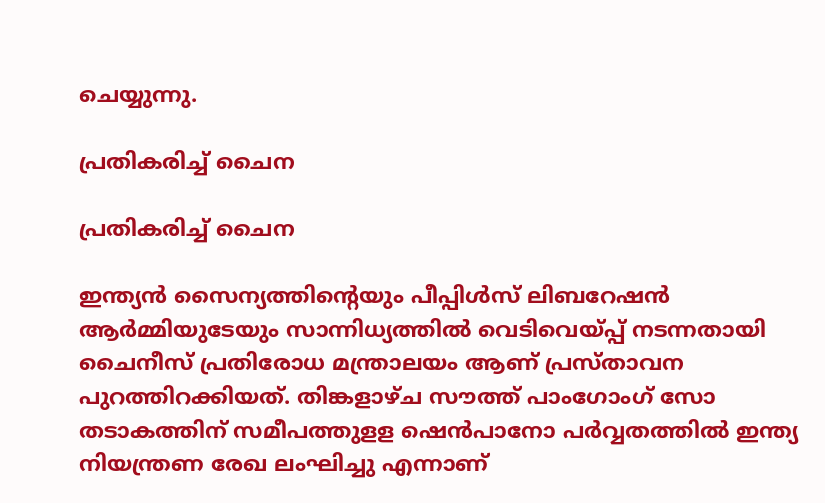ചെയ്യുന്നു.

പ്രതികരിച്ച് ചൈന

പ്രതികരിച്ച് ചൈന

ഇന്ത്യന്‍ സൈന്യത്തിന്റെയും പീപ്പിള്‍സ് ലിബറേഷന്‍ ആര്‍മ്മിയുടേയും സാന്നിധ്യത്തില്‍ വെടിവെയ്പ്പ് നടന്നതായി ചൈനീസ് പ്രതിരോധ മന്ത്രാലയം ആണ് പ്രസ്താവന പുറത്തിറക്കിയത്. തിങ്കളാഴ്ച സൗത്ത് പാംഗോംഗ് സോ തടാകത്തിന് സമീപത്തുളള ഷെന്‍പാനോ പര്‍വ്വതത്തില്‍ ഇന്ത്യ നിയന്ത്രണ രേഖ ലംഘിച്ചു എന്നാണ്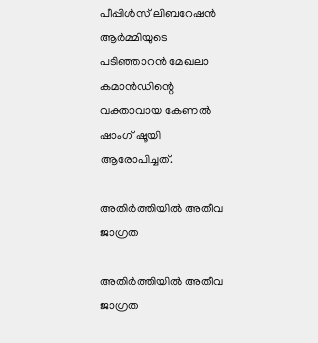പീപ്പിള്‍സ് ലിബറേഷന്‍ ആര്‍മ്മിയുടെ പടിഞ്ഞാറന്‍ മേഖലാ കമാന്‍ഡിന്റെ വക്താവായ കേണല്‍ ഷാംഗ് ഷൂയി ആരോപിച്ചത്.

അതിര്‍ത്തിയില്‍ അതീവ ജാഗ്രത

അതിര്‍ത്തിയില്‍ അതീവ ജാഗ്രത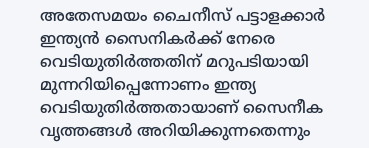അതേസമയം ചൈനീസ് പട്ടാളക്കാര്‍ ഇന്ത്യന്‍ സൈനികര്‍ക്ക് നേരെ വെടിയുതിര്‍ത്തതിന് മറുപടിയായി മുന്നറിയിപ്പെന്നോണം ഇന്ത്യ വെടിയുതിര്‍ത്തതായാണ് സൈനീക വൃത്തങ്ങള്‍ അറിയിക്കുന്നതെന്നും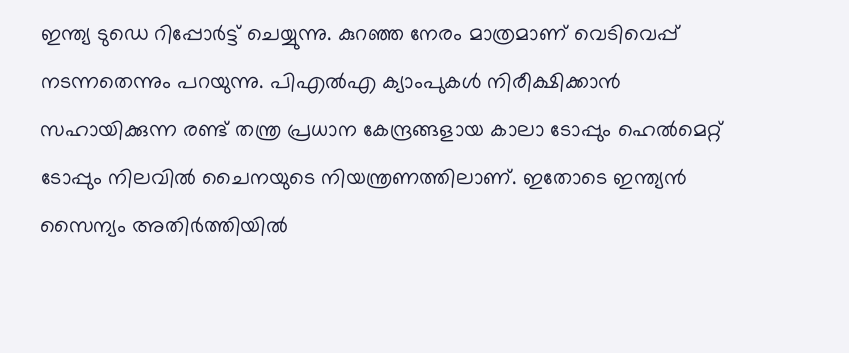ഇന്ത്യ ടുഡെ റിപ്പോര്‍ട്ട് ചെയ്യുന്നു. കുറഞ്ഞ നേരം മാത്രമാണ് വെടിവെപ്പ് നടന്നതെന്നും പറയുന്നു. പിഎല്‍എ ക്യാംപുകള്‍ നിരീക്ഷിക്കാന്‍ സഹായിക്കുന്ന രണ്ട് തന്ത്ര പ്രധാന കേന്ദ്രങ്ങളായ കാലാ ടോപ്പും ഹെല്‍മെറ്റ് ടോപ്പും നിലവില്‍ ചൈനയുടെ നിയന്ത്രണത്തിലാണ്. ഇതോടെ ഇന്ത്യന്‍ സൈന്യം അതിര്‍ത്തിയില്‍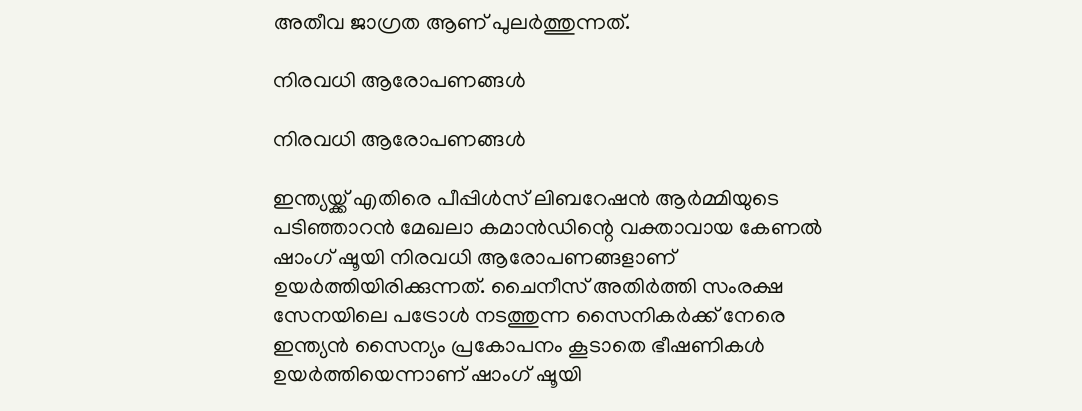അതീവ ജാഗ്രത ആണ് പുലര്‍ത്തുന്നത്.

നിരവധി ആരോപണങ്ങൾ

നിരവധി ആരോപണങ്ങൾ

ഇന്ത്യയ്ക്ക് എതിരെ പീപ്പിള്‍സ് ലിബറേഷന്‍ ആര്‍മ്മിയുടെ പടിഞ്ഞാറന്‍ മേഖലാ കമാന്‍ഡിന്റെ വക്താവായ കേണല്‍ ഷാംഗ് ഷൂയി നിരവധി ആരോപണങ്ങളാണ് ഉയര്‍ത്തിയിരിക്കുന്നത്. ചൈനീസ് അതിര്‍ത്തി സംരക്ഷ സേനയിലെ പട്രോള്‍ നടത്തുന്ന സൈനികര്‍ക്ക് നേരെ ഇന്ത്യന്‍ സൈന്യം പ്രകോപനം കൂടാതെ ഭീഷണികള്‍ ഉയര്‍ത്തിയെന്നാണ് ഷാംഗ് ഷൂയി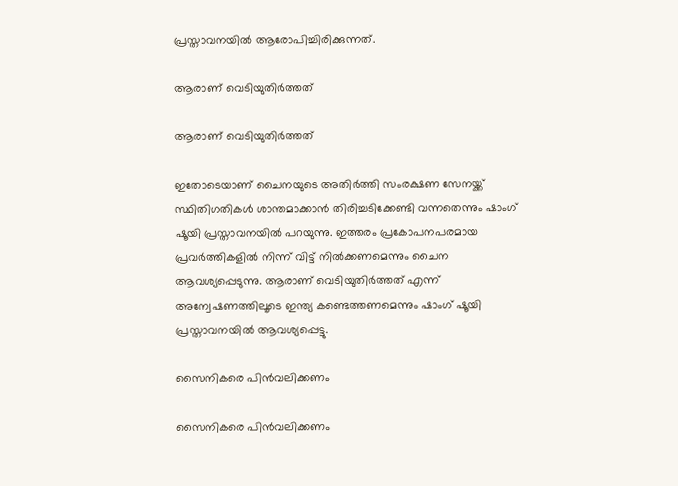പ്രസ്താവനയില്‍ ആരോപിച്ചിരിക്കുന്നത്.

ആരാണ് വെടിയുതിര്‍ത്തത്

ആരാണ് വെടിയുതിര്‍ത്തത്

ഇതോടെയാണ് ചൈനയുടെ അതിര്‍ത്തി സംരക്ഷണ സേനയ്ക്ക് സ്ഥിതിഗതികള്‍ ശാന്തമാക്കാന്‍ തിരിച്ചടിക്കേണ്ടി വന്നതെന്നും ഷാംഗ് ഷൂയി പ്രസ്താവനയില്‍ പറയുന്നു. ഇത്തരം പ്രകോപനപരമായ പ്രവര്‍ത്തികളില്‍ നിന്ന് വിട്ട് നില്‍ക്കണമെന്നും ചൈന ആവശ്യപ്പെടുന്നു. ആരാണ് വെടിയുതിര്‍ത്തത് എന്ന് അന്വേഷണത്തിലൂടെ ഇന്ത്യ കണ്ടെത്തണമെന്നും ഷാംഗ് ഷൂയി പ്രസ്താവനയില്‍ ആവശ്യപ്പെട്ടു.

സൈനികരെ പിന്‍വലിക്കണം

സൈനികരെ പിന്‍വലിക്കണം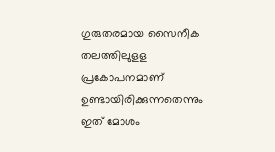ഗുരുതരമായ സൈനീക തലത്തിലുളള പ്രകോപനമാണ് ഉണ്ടായിരിക്കുന്നതെന്നും ഇത് മോശം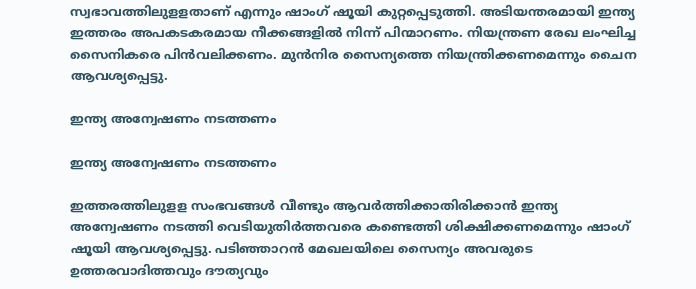സ്വഭാവത്തിലുളളതാണ് എന്നും ഷാംഗ് ഷൂയി കുറ്റപ്പെടുത്തി. അടിയന്തരമായി ഇന്ത്യ ഇത്തരം അപകടകരമായ നീക്കങ്ങളില്‍ നിന്ന് പിന്മാറണം. നിയന്ത്രണ രേഖ ലംഘിച്ച സൈനികരെ പിന്‍വലിക്കണം. മുന്‍നിര സൈന്യത്തെ നിയന്ത്രിക്കണമെന്നും ചൈന ആവശ്യപ്പെട്ടു.

ഇന്ത്യ അന്വേഷണം നടത്തണം

ഇന്ത്യ അന്വേഷണം നടത്തണം

ഇത്തരത്തിലുളള സംഭവങ്ങള്‍ വീണ്ടും ആവര്‍ത്തിക്കാതിരിക്കാന്‍ ഇന്ത്യ അന്വേഷണം നടത്തി വെടിയുതിര്‍ത്തവരെ കണ്ടെത്തി ശിക്ഷിക്കണമെന്നും ഷാംഗ് ഷൂയി ആവശ്യപ്പെട്ടു. പടിഞ്ഞാറന്‍ മേഖലയിലെ സൈന്യം അവരുടെ ഉത്തരവാദിത്തവും ദൗത്യവും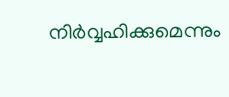നിര്‍വ്വഹിക്കുമെന്നും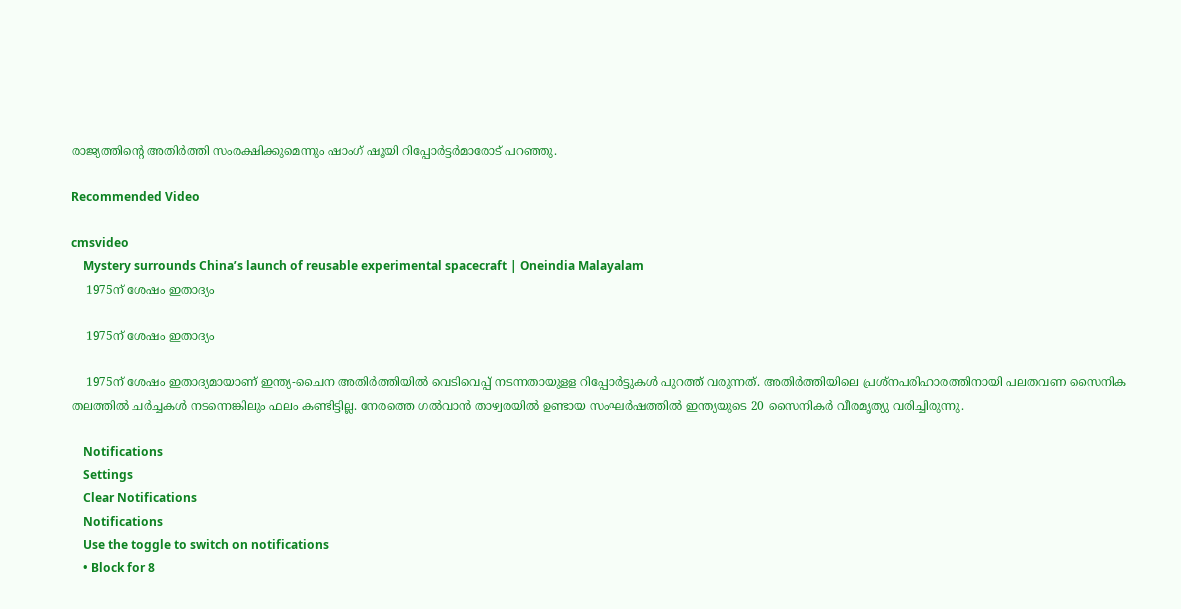രാജ്യത്തിന്റെ അതിര്‍ത്തി സംരക്ഷിക്കുമെന്നും ഷാംഗ് ഷൂയി റിപ്പോര്‍ട്ടര്‍മാരോട് പറഞ്ഞു.

Recommended Video

cmsvideo
    Mystery surrounds China’s launch of reusable experimental spacecraft | Oneindia Malayalam
    1975ന് ശേഷം ഇതാദ്യം

    1975ന് ശേഷം ഇതാദ്യം

    1975ന് ശേഷം ഇതാദ്യമായാണ് ഇന്ത്യ-ചൈന അതിര്‍ത്തിയില്‍ വെടിവെപ്പ് നടന്നതായുളള റിപ്പോര്‍ട്ടുകള്‍ പുറത്ത് വരുന്നത്. അതിര്‍ത്തിയിലെ പ്രശ്‌നപരിഹാരത്തിനായി പലതവണ സൈനിക തലത്തില്‍ ചര്‍ച്ചകള്‍ നടന്നെങ്കിലും ഫലം കണ്ടിട്ടില്ല. നേരത്തെ ഗല്‍വാന്‍ താഴ്വരയില്‍ ഉണ്ടായ സംഘര്‍ഷത്തില്‍ ഇന്ത്യയുടെ 20 സൈനികര്‍ വീരമൃത്യു വരിച്ചിരുന്നു.

    Notifications
    Settings
    Clear Notifications
    Notifications
    Use the toggle to switch on notifications
    • Block for 8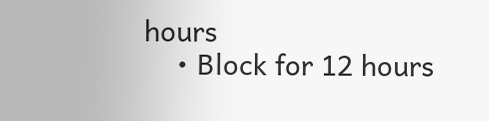hours
    • Block for 12 hours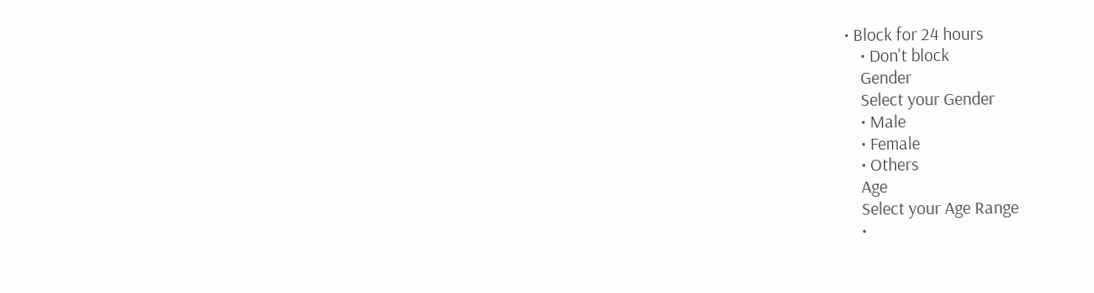• Block for 24 hours
    • Don't block
    Gender
    Select your Gender
    • Male
    • Female
    • Others
    Age
    Select your Age Range
    •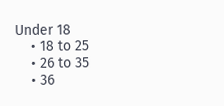Under 18
    • 18 to 25
    • 26 to 35
    • 36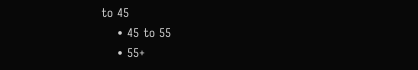to 45
    • 45 to 55
    • 55+